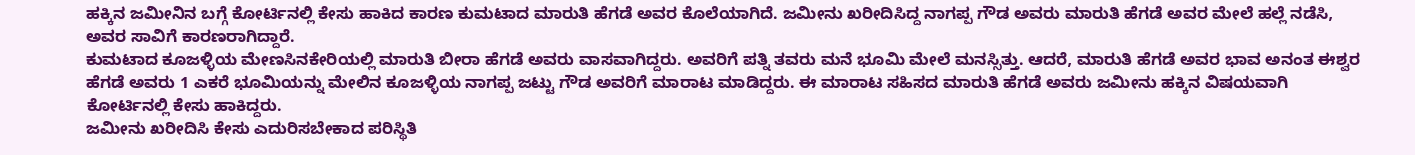ಹಕ್ಕಿನ ಜಮೀನಿನ ಬಗ್ಗೆ ಕೋರ್ಟಿನಲ್ಲಿ ಕೇಸು ಹಾಕಿದ ಕಾರಣ ಕುಮಟಾದ ಮಾರುತಿ ಹೆಗಡೆ ಅವರ ಕೊಲೆಯಾಗಿದೆ. ಜಮೀನು ಖರೀದಿಸಿದ್ದ ನಾಗಪ್ಪ ಗೌಡ ಅವರು ಮಾರುತಿ ಹೆಗಡೆ ಅವರ ಮೇಲೆ ಹಲ್ಲೆ ನಡೆಸಿ, ಅವರ ಸಾವಿಗೆ ಕಾರಣರಾಗಿದ್ದಾರೆ.
ಕುಮಟಾದ ಕೂಜಳ್ಳಿಯ ಮೇಣಸಿನಕೇರಿಯಲ್ಲಿ ಮಾರುತಿ ಬೀರಾ ಹೆಗಡೆ ಅವರು ವಾಸವಾಗಿದ್ದರು. ಅವರಿಗೆ ಪತ್ನಿ ತವರು ಮನೆ ಭೂಮಿ ಮೇಲೆ ಮನಸ್ಸಿತ್ತು. ಆದರೆ, ಮಾರುತಿ ಹೆಗಡೆ ಅವರ ಭಾವ ಅನಂತ ಈಶ್ವರ ಹೆಗಡೆ ಅವರು 1 ಎಕರೆ ಭೂಮಿಯನ್ನು ಮೇಲಿನ ಕೂಜಳ್ಳಿಯ ನಾಗಪ್ಪ ಜಟ್ಟು ಗೌಡ ಅವರಿಗೆ ಮಾರಾಟ ಮಾಡಿದ್ದರು. ಈ ಮಾರಾಟ ಸಹಿಸದ ಮಾರುತಿ ಹೆಗಡೆ ಅವರು ಜಮೀನು ಹಕ್ಕಿನ ವಿಷಯವಾಗಿ ಕೋರ್ಟಿನಲ್ಲಿ ಕೇಸು ಹಾಕಿದ್ದರು.
ಜಮೀನು ಖರೀದಿಸಿ ಕೇಸು ಎದುರಿಸಬೇಕಾದ ಪರಿಸ್ಥಿತಿ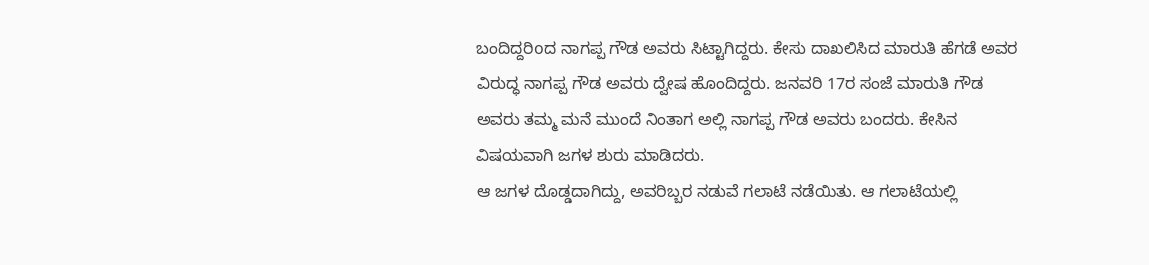ಬಂದಿದ್ದರಿoದ ನಾಗಪ್ಪ ಗೌಡ ಅವರು ಸಿಟ್ಟಾಗಿದ್ದರು. ಕೇಸು ದಾಖಲಿಸಿದ ಮಾರುತಿ ಹೆಗಡೆ ಅವರ ವಿರುದ್ಧ ನಾಗಪ್ಪ ಗೌಡ ಅವರು ದ್ವೇಷ ಹೊಂದಿದ್ದರು. ಜನವರಿ 17ರ ಸಂಜೆ ಮಾರುತಿ ಗೌಡ ಅವರು ತಮ್ಮ ಮನೆ ಮುಂದೆ ನಿಂತಾಗ ಅಲ್ಲಿ ನಾಗಪ್ಪ ಗೌಡ ಅವರು ಬಂದರು. ಕೇಸಿನ ವಿಷಯವಾಗಿ ಜಗಳ ಶುರು ಮಾಡಿದರು.
ಆ ಜಗಳ ದೊಡ್ಡದಾಗಿದ್ದು, ಅವರಿಬ್ಬರ ನಡುವೆ ಗಲಾಟೆ ನಡೆಯಿತು. ಆ ಗಲಾಟೆಯಲ್ಲಿ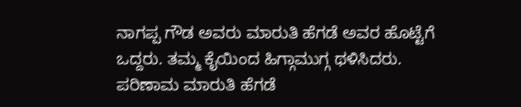ನಾಗಪ್ಪ ಗೌಡ ಅವರು ಮಾರುತಿ ಹೆಗಡೆ ಅವರ ಹೊಟ್ಟೆಗೆ ಒದ್ದರು. ತಮ್ಮ ಕೈಯಿಂದ ಹಿಗ್ಗಾಮುಗ್ಗ ಥಳಿಸಿದರು. ಪರಿಣಾಮ ಮಾರುತಿ ಹೆಗಡೆ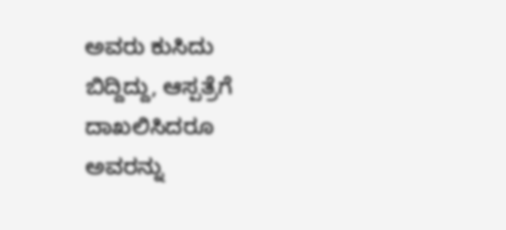ಅವರು ಕುಸಿದು ಬಿದ್ದಿದ್ದು, ಆಸ್ಪತ್ರೆಗೆ ದಾಖಲಿಸಿದರೂ ಅವರನ್ನು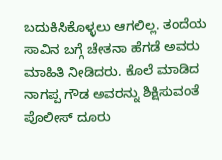ಬದುಕಿಸಿಕೊಳ್ಳಲು ಆಗಲಿಲ್ಲ. ತಂದೆಯ ಸಾವಿನ ಬಗ್ಗೆ ಚೇತನಾ ಹೆಗಡೆ ಅವರು ಮಾಹಿತಿ ನೀಡಿದರು. ಕೊಲೆ ಮಾಡಿದ ನಾಗಪ್ಪ ಗೌಡ ಅವರನ್ನು ಶಿಕ್ಷಿಸುವಂತೆ ಪೊಲೀಸ್ ದೂರು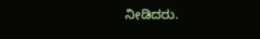ನೀಡಿದರು.